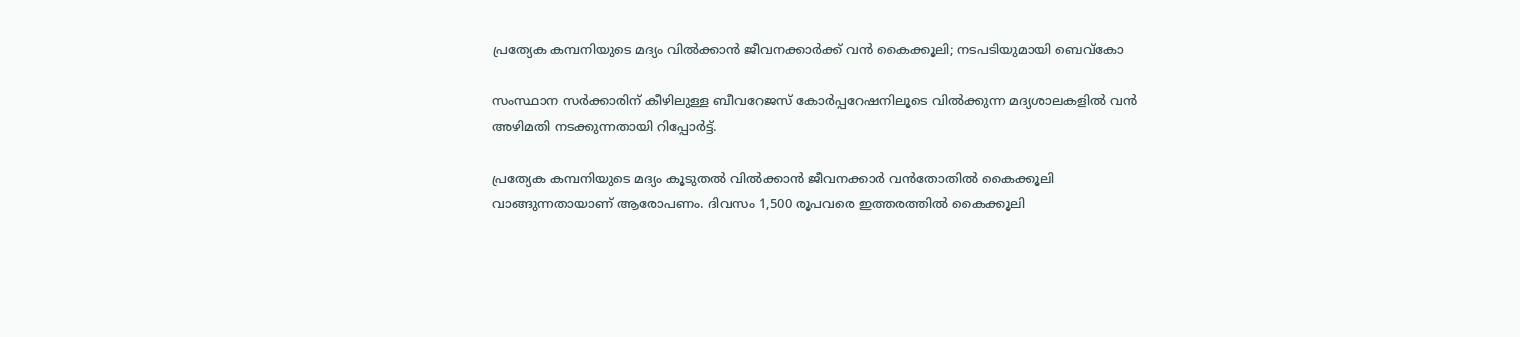പ്രത്യേക കമ്പനിയുടെ മദ്യം വില്‍ക്കാന്‍ ജീവനക്കാര്‍ക്ക് വന്‍ കൈക്കൂലി; നടപടിയുമായി ബെവ്‌കോ

സംസ്ഥാന സര്‍ക്കാരിന് കീഴിലുള്ള ബീവറേജസ് കോര്‍പ്പറേഷനിലൂടെ വില്‍ക്കുന്ന മദ്യശാലകളില്‍ വന്‍ അഴിമതി നടക്കുന്നതായി റിപ്പോര്‍ട്ട്.

പ്രത്യേക കമ്പനിയുടെ മദ്യം കൂടുതല്‍ വില്‍ക്കാന്‍ ജീവനക്കാര്‍ വന്‍തോതില്‍ കൈക്കൂലി വാങ്ങുന്നതായാണ് ആരോപണം. ദിവസം 1,500 രൂപവരെ ഇത്തരത്തില്‍ കൈക്കൂലി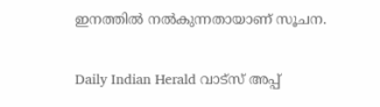ഇനത്തില്‍ നല്‍കുന്നതായാണ് സൂചന.

Daily Indian Herald വാട്സ് അപ്പ്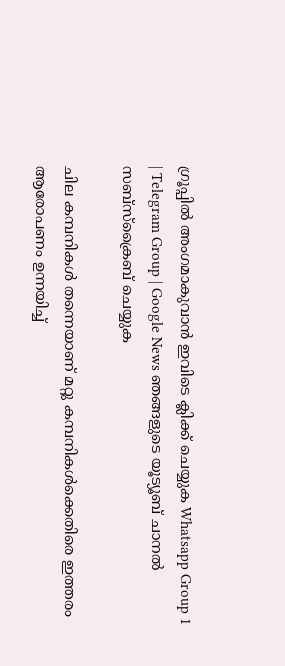ഗ്രൂപ്പിൽ അംഗമാകുവാൻ ഇവിടെ ക്ലിക്ക് ചെയ്യുക Whatsapp Group 1 | Telegram Group | Google News ഞങ്ങളുടെ യൂട്യൂബ് ചാനൽ സബ്സ്ക്രൈബ് ചെയ്യുക

ചില കമ്പനികള്‍ തന്നെയാണ് മറ്റു കമ്പനികള്‍ക്കെതിരെ ഇത്തരം ആരോപണം ഉന്നയിച്ച്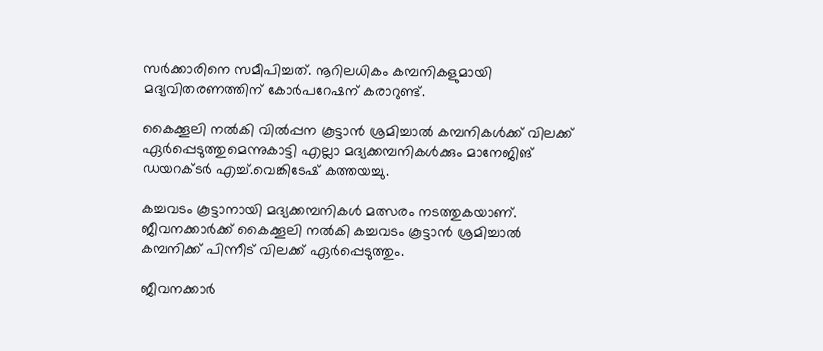സര്‍ക്കാരിനെ സമീപിച്ചത്. നൂറിലധികം കമ്പനികളുമായി മദ്യവിതരണത്തിന് കോര്‍പറേഷന് കരാറുണ്ട്.

കൈക്കൂലി നല്‍കി വില്‍പ്പന കൂട്ടാന്‍ ശ്രമിച്ചാല്‍ കമ്പനികള്‍ക്ക് വിലക്ക് ഏര്‍പ്പെടുത്തുമെന്നുകാട്ടി എല്ലാ മദ്യക്കമ്പനികള്‍ക്കും മാനേജിങ് ഡയറക്ടര്‍ എച്ച്.വെങ്കിടേഷ് കത്തയച്ചു.

കച്ചവടം കൂട്ടാനായി മദ്യക്കമ്പനികള്‍ മത്സരം നടത്തുകയാണ്. ജീവനക്കാര്‍ക്ക് കൈക്കൂലി നല്‍കി കച്ചവടം കൂട്ടാന്‍ ശ്രമിച്ചാല്‍ കമ്പനിക്ക് പിന്നീട് വിലക്ക് ഏര്‍പ്പെടുത്തും.

ജീവനക്കാര്‍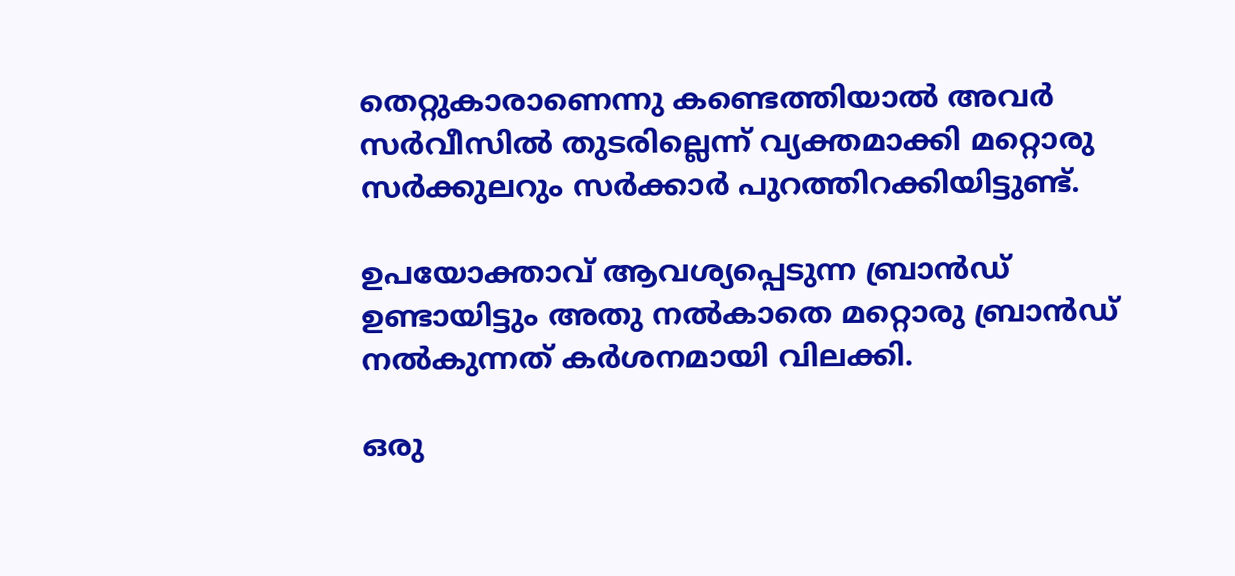തെറ്റുകാരാണെന്നു കണ്ടെത്തിയാല്‍ അവര്‍ സര്‍വീസില്‍ തുടരില്ലെന്ന് വ്യക്തമാക്കി മറ്റൊരു സര്‍ക്കുലറും സര്‍ക്കാര്‍ പുറത്തിറക്കിയിട്ടുണ്ട്.

ഉപയോക്താവ് ആവശ്യപ്പെടുന്ന ബ്രാന്‍ഡ് ഉണ്ടായിട്ടും അതു നല്‍കാതെ മറ്റൊരു ബ്രാന്‍ഡ് നല്‍കുന്നത് കര്‍ശനമായി വിലക്കി.

ഒരു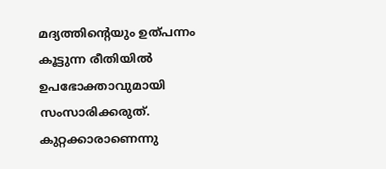മദ്യത്തിന്റെയും ഉത്പന്നം കൂട്ടുന്ന രീതിയില്‍ ഉപഭോക്താവുമായി സംസാരിക്കരുത്. കുറ്റക്കാരാണെന്നു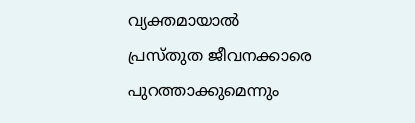വ്യക്തമായാല്‍ പ്രസ്തുത ജീവനക്കാരെ പുറത്താക്കുമെന്നും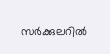സര്‍ക്കുലറില്‍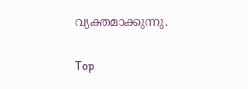വ്യക്തമാക്കുന്നു.

Top